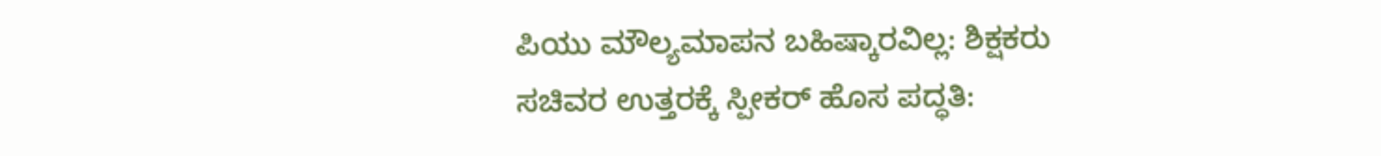ಪಿಯು ಮೌಲ್ಯಮಾಪನ ಬಹಿಷ್ಕಾರವಿಲ್ಲ: ಶಿಕ್ಷಕರು
ಸಚಿವರ ಉತ್ತರಕ್ಕೆ ಸ್ಪೀಕರ್ ಹೊಸ ಪದ್ಧತಿ: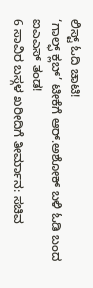ಲಿಸ್ಟ್ ಓದಿ ಚಾಟಿ!
‘ಗಾಲ್ಫ್ ಕ್ಲಬ್’ ಟೀಕೆಗೆ ಆರ್.ಅಶೋಕ್ ಬಳಿ ಓಡಿ ಬಂದ ಐಎಎಸ್ ತಂಡ!
6 ಸಾವಿರ ಬಸ್ಗಳ ಖರೀದಿಗೆ ತೀರ್ಮಾನ: ಸಚಿವ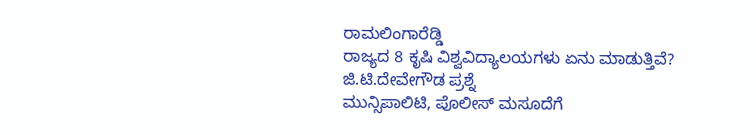ರಾಮಲಿಂಗಾರೆಡ್ಡಿ
ರಾಜ್ಯದ 8 ಕೃಷಿ ವಿಶ್ವವಿದ್ಯಾಲಯಗಳು ಏನು ಮಾಡುತ್ತಿವೆ? ಜಿ.ಟಿ.ದೇವೇಗೌಡ ಪ್ರಶ್ನೆ
ಮುನ್ಸಿಪಾಲಿಟಿ, ಪೊಲೀಸ್ ಮಸೂದೆಗೆ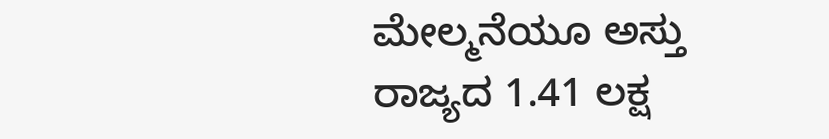ಮೇಲ್ಮನೆಯೂ ಅಸ್ತು
ರಾಜ್ಯದ 1.41 ಲಕ್ಷ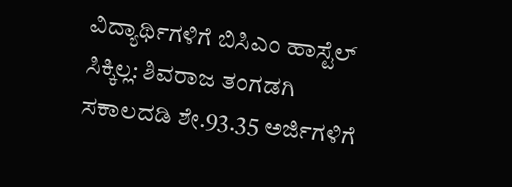ವಿದ್ಯಾರ್ಥಿಗಳಿಗೆ ಬಿಸಿಎಂ ಹಾಸ್ಟೆಲ್ ಸಿಕ್ಕಿಲ್ಲ: ಶಿವರಾಜ ತಂಗಡಗಿ
ಸಕಾಲದಡಿ ಶೇ.93.35 ಅರ್ಜಿಗಳಿಗೆ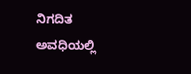ನಿಗದಿತ ಅವಧಿಯಲ್ಲಿ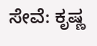ಸೇವೆ: ಕೃಷ್ಣ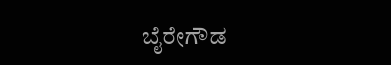ಬೈರೇಗೌಡ